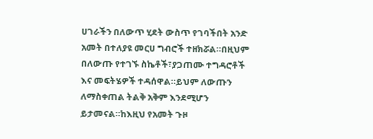ሀገራችን በለውጥ ሂደት ውስጥ የገባችበት አንድ አመት በተለያዩ መርሀ ግብሮች ተዘክሯል።በዚህም በለውጡ የተገኙ ስኬቶች፣ያጋጠሙ ተግዳሮቶች እና መፍትሄዎች ተዳሰዋል።ይህም ለውጡን ለማስቀጠል ትልቅ አቅም እንደሚሆን ይታመናል።ከእዚህ የአመት ጉዞ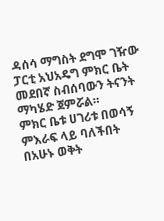ዳሰሳ ማግስት ደግሞ ገዥው ፓርቲ አህአዴግ ምክር ቤት መደበኛ ስብሰባውን ትናንት ማካሄድ ጀምሯል።
ምክር ቤቱ ሀገሪቱ በወሳኝ ምእራፍ ላይ ባለችበት በአሁኑ ወቅት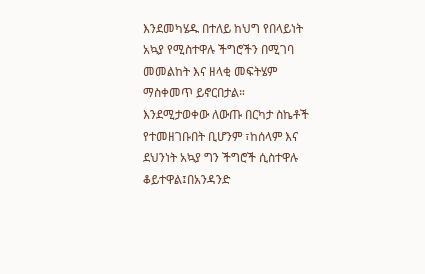እንደመካሄዱ በተለይ ከህግ የበላይነት አኳያ የሚስተዋሉ ችግሮችን በሚገባ መመልከት እና ዘላቂ መፍትሄም ማስቀመጥ ይኖርበታል።
እንደሚታወቀው ለውጡ በርካታ ስኬቶች የተመዘገቡበት ቢሆንም ፣ከሰላም እና ደህንነት አኳያ ግን ችግሮች ሲስተዋሉ ቆይተዋል፤በአንዳንድ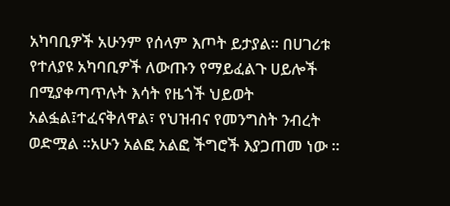አካባቢዎች አሁንም የሰላም እጦት ይታያል። በሀገሪቱ የተለያዩ አካባቢዎች ለውጡን የማይፈልጉ ሀይሎች በሚያቀጣጥሉት እሳት የዜጎች ህይወት አልፏል፤ተፈናቅለዋል፣ የህዝብና የመንግስት ንብረት ወድሟል ።አሁን አልፎ አልፎ ችግሮች እያጋጠመ ነው ።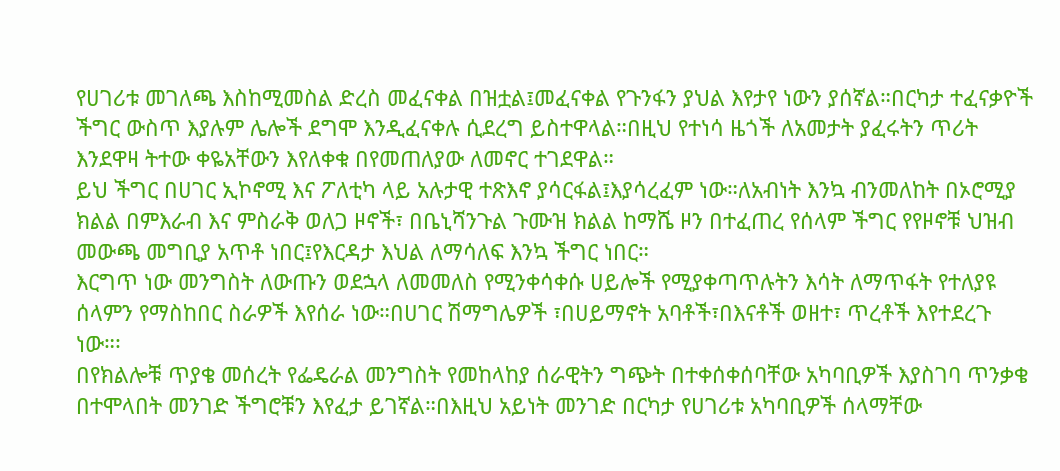የሀገሪቱ መገለጫ እስከሚመስል ድረስ መፈናቀል በዝቷል፤መፈናቀል የጉንፋን ያህል እየታየ ነውን ያሰኛል።በርካታ ተፈናቃዮች ችግር ውስጥ እያሉም ሌሎች ደግሞ እንዲፈናቀሉ ሲደረግ ይስተዋላል።በዚህ የተነሳ ዜጎች ለአመታት ያፈሩትን ጥሪት እንደዋዛ ትተው ቀዬአቸውን እየለቀቁ በየመጠለያው ለመኖር ተገደዋል።
ይህ ችግር በሀገር ኢኮኖሚ እና ፖለቲካ ላይ አሉታዊ ተጽእኖ ያሳርፋል፤እያሳረፈም ነው።ለአብነት እንኳ ብንመለከት በኦሮሚያ ክልል በምእራብ እና ምስራቅ ወለጋ ዞኖች፣ በቤኒሻንጉል ጉሙዝ ክልል ከማሼ ዞን በተፈጠረ የሰላም ችግር የየዞኖቹ ህዝብ መውጫ መግቢያ አጥቶ ነበር፤የእርዳታ እህል ለማሳለፍ እንኳ ችግር ነበር።
እርግጥ ነው መንግስት ለውጡን ወደኋላ ለመመለስ የሚንቀሳቀሱ ሀይሎች የሚያቀጣጥሉትን እሳት ለማጥፋት የተለያዩ ሰላምን የማስከበር ስራዎች እየሰራ ነው።በሀገር ሽማግሌዎች ፣በሀይማኖት አባቶች፣በእናቶች ወዘተ፣ ጥረቶች እየተደረጉ ነው።፡
በየክልሎቹ ጥያቄ መሰረት የፌዴራል መንግስት የመከላከያ ሰራዊትን ግጭት በተቀሰቀሰባቸው አካባቢዎች እያስገባ ጥንቃቄ በተሞላበት መንገድ ችግሮቹን እየፈታ ይገኛል።በእዚህ አይነት መንገድ በርካታ የሀገሪቱ አካባቢዎች ሰላማቸው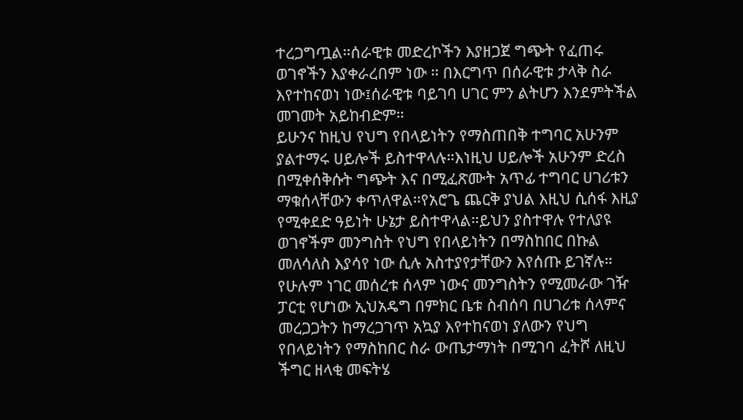ተረጋግጧል።ሰራዊቱ መድረኮችን እያዘጋጀ ግጭት የፈጠሩ ወገኖችን እያቀራረበም ነው ። በእርግጥ በሰራዊቱ ታላቅ ስራ እየተከናወነ ነው፤ሰራዊቱ ባይገባ ሀገር ምን ልትሆን እንደምትችል መገመት አይከብድም።
ይሁንና ከዚህ የህግ የበላይነትን የማስጠበቅ ተግባር አሁንም ያልተማሩ ሀይሎች ይስተዋላሉ።እነዚህ ሀይሎች አሁንም ድረስ በሚቀሰቅሱት ግጭት እና በሚፈጽሙት አጥፊ ተግባር ሀገሪቱን ማቁሰላቸውን ቀጥለዋል።የአሮጌ ጨርቅ ያህል እዚህ ሲሰፋ እዚያ የሚቀደድ ዓይነት ሁኔታ ይስተዋላል።ይህን ያስተዋሉ የተለያዩ ወገኖችም መንግስት የህግ የበላይነትን በማስከበር በኩል መለሳለስ እያሳየ ነው ሲሉ አስተያየታቸውን እየሰጡ ይገኛሉ።
የሁሉም ነገር መሰረቱ ሰላም ነውና መንግስትን የሚመራው ገዥ ፓርቲ የሆነው ኢህአዴግ በምክር ቤቱ ስብሰባ በሀገሪቱ ሰላምና መረጋጋትን ከማረጋገጥ አኳያ እየተከናወነ ያለውን የህግ የበላይነትን የማስከበር ስራ ውጤታማነት በሚገባ ፈትሾ ለዚህ ችግር ዘላቂ መፍትሄ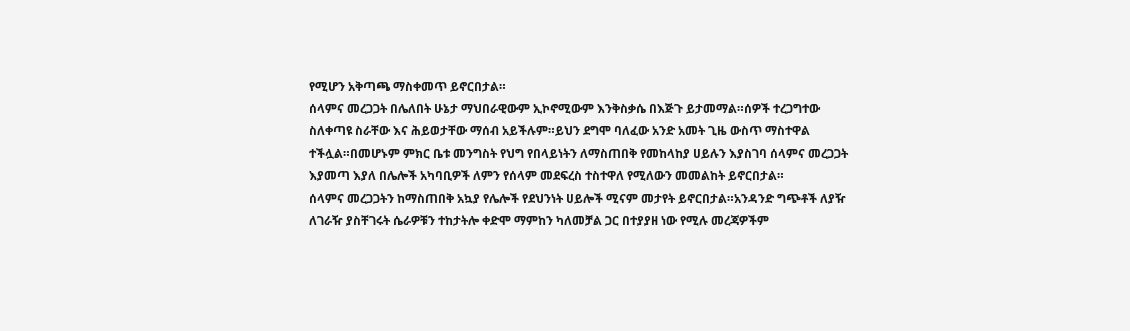የሚሆን አቅጣጫ ማስቀመጥ ይኖርበታል።
ሰላምና መረጋጋት በሌለበት ሁኔታ ማህበራዊውም ኢኮኖሚውም እንቅስቃሴ በእጅጉ ይታመማል።ሰዎች ተረጋግተው ስለቀጣዩ ስራቸው እና ሕይወታቸው ማሰብ አይችሉም።ይህን ደግሞ ባለፈው አንድ አመት ጊዜ ውስጥ ማስተዋል ተችሏል።በመሆኑም ምክር ቤቱ መንግስት የህግ የበላይነትን ለማስጠበቅ የመከላከያ ሀይሉን እያስገባ ሰላምና መረጋጋት እያመጣ እያለ በሌሎች አካባቢዎች ለምን የሰላም መደፍረስ ተስተዋለ የሚለውን መመልከት ይኖርበታል።
ሰላምና መረጋጋትን ከማስጠበቅ አኳያ የሌሎች የደህንነት ሀይሎች ሚናም መታየት ይኖርበታል።አንዳንድ ግጭቶች ለያዥ ለገራዥ ያስቸገሩት ሴራዎቹን ተከታትሎ ቀድሞ ማምከን ካለመቻል ጋር በተያያዘ ነው የሚሉ መረጃዎችም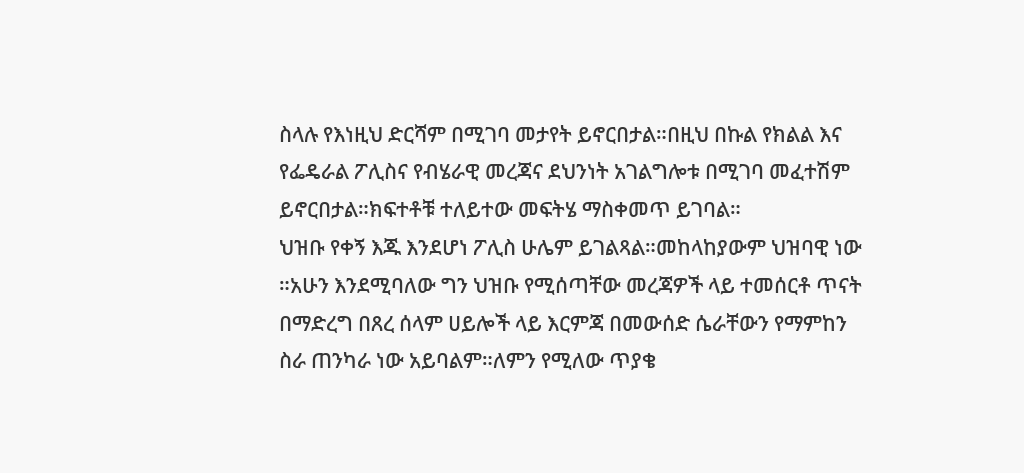ስላሉ የእነዚህ ድርሻም በሚገባ መታየት ይኖርበታል።በዚህ በኩል የክልል እና የፌዴራል ፖሊስና የብሄራዊ መረጃና ደህንነት አገልግሎቱ በሚገባ መፈተሽም ይኖርበታል።ክፍተቶቹ ተለይተው መፍትሄ ማስቀመጥ ይገባል።
ህዝቡ የቀኝ እጁ እንደሆነ ፖሊስ ሁሌም ይገልጻል።መከላከያውም ህዝባዊ ነው ።አሁን እንደሚባለው ግን ህዝቡ የሚሰጣቸው መረጃዎች ላይ ተመሰርቶ ጥናት በማድረግ በጸረ ሰላም ሀይሎች ላይ እርምጃ በመውሰድ ሴራቸውን የማምከን ስራ ጠንካራ ነው አይባልም።ለምን የሚለው ጥያቄ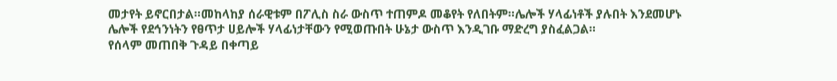መታየት ይኖርበታል።መከላከያ ሰራዊቱም በፖሊስ ስራ ውስጥ ተጠምዶ መቆየት የለበትም።ሌሎች ሃላፊነቶች ያሉበት እንደመሆኑ ሌሎች የደኅንነትን የፀጥታ ሀይሎች ሃላፊነታቸውን የሚወጡበት ሁኔታ ውስጥ እንዲገቡ ማድረግ ያስፈልጋል።
የሰላም መጠበቅ ጉዳይ በቀጣይ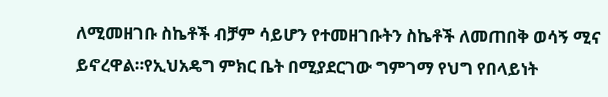ለሚመዘገቡ ስኬቶች ብቻም ሳይሆን የተመዘገቡትን ስኬቶች ለመጠበቅ ወሳኝ ሚና ይኖረዋል።የኢህአዴግ ምክር ቤት በሚያደርገው ግምገማ የህግ የበላይነት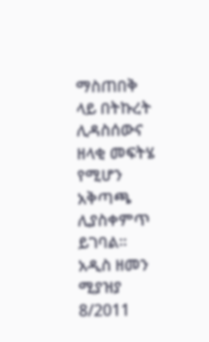ማስጠበቅ ላይ በትኩረት ሊዳስሰውና ዘላቂ መፍትሄ የሚሆን አቅጣጫ ሊያስቀምጥ ይገባል።
አዲስ ዘመን ሚያዝያ 8/2011